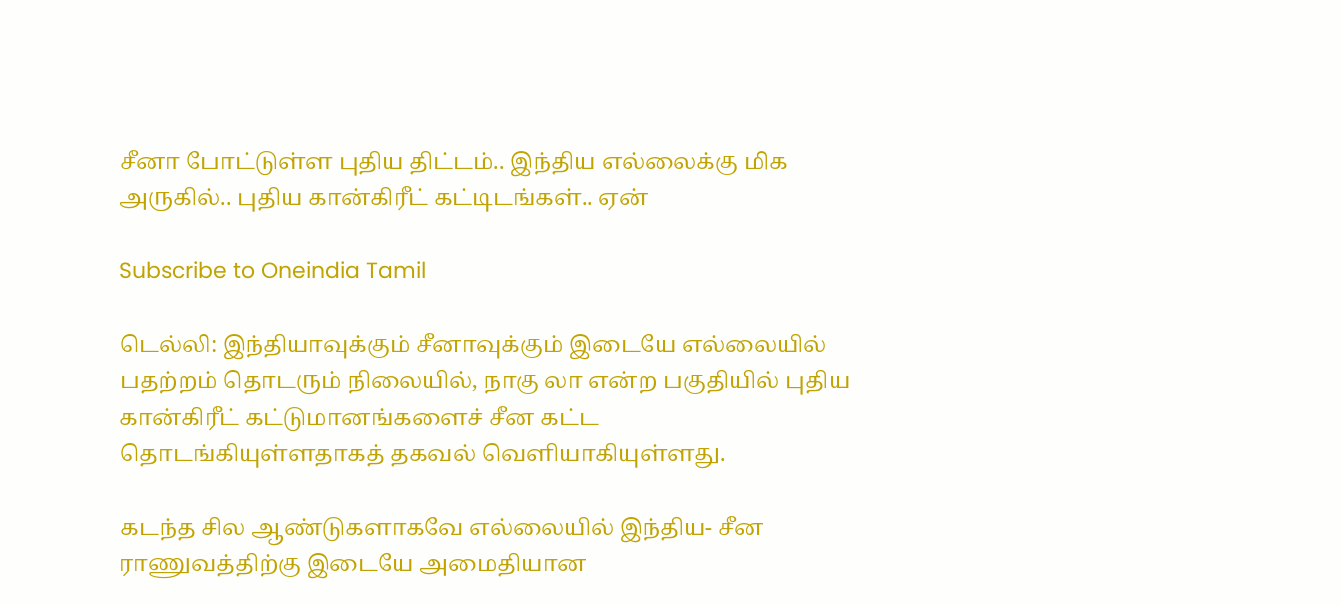சீனா போட்டுள்ள புதிய திட்டம்.. இந்திய எல்லைக்கு மிக அருகில்.. புதிய கான்கிரீட் கட்டிடங்கள்.. ஏன்

Subscribe to Oneindia Tamil

டெல்லி: இந்தியாவுக்கும் சீனாவுக்கும் இடையே எல்லையில் பதற்றம் தொடரும் நிலையில், நாகு லா என்ற பகுதியில் புதிய கான்கிரீட் கட்டுமானங்களைச் சீன கட்ட தொடங்கியுள்ளதாகத் தகவல் வெளியாகியுள்ளது.

கடந்த சில ஆண்டுகளாகவே எல்லையில் இந்திய- சீன ராணுவத்திற்கு இடையே அமைதியான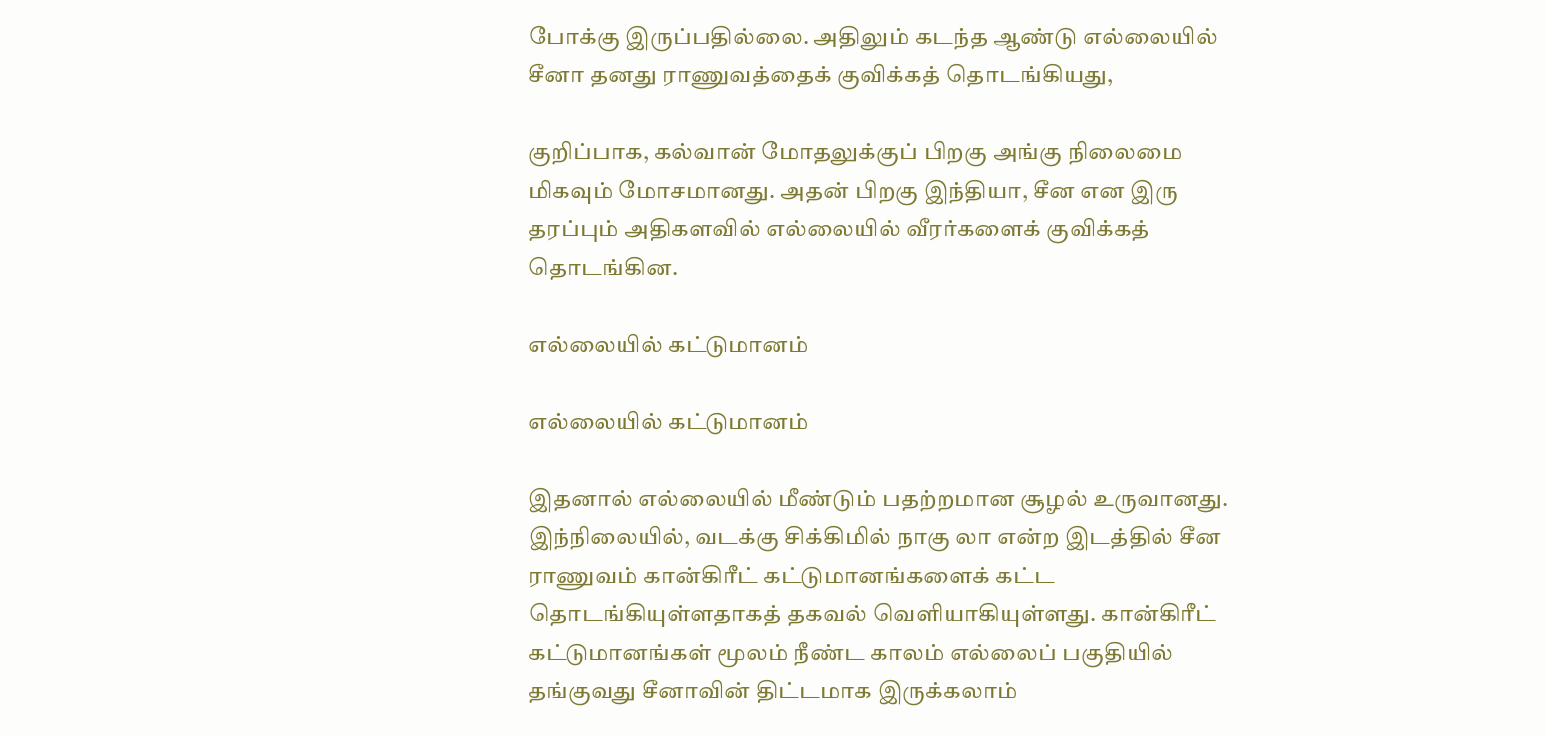போக்கு இருப்பதில்லை. அதிலும் கடந்த ஆண்டு எல்லையில் சீனா தனது ராணுவத்தைக் குவிக்கத் தொடங்கியது,

குறிப்பாக, கல்வான் மோதலுக்குப் பிறகு அங்கு நிலைமை மிகவும் மோசமானது. அதன் பிறகு இந்தியா, சீன என இரு தரப்பும் அதிகளவில் எல்லையில் வீரர்களைக் குவிக்கத் தொடங்கின.

எல்லையில் கட்டுமானம்

எல்லையில் கட்டுமானம்

இதனால் எல்லையில் மீண்டும் பதற்றமான சூழல் உருவானது. இந்நிலையில், வடக்கு சிக்கிமில் நாகு லா என்ற இடத்தில் சீன ராணுவம் கான்கிரீட் கட்டுமானங்களைக் கட்ட தொடங்கியுள்ளதாகத் தகவல் வெளியாகியுள்ளது. கான்கிரீட் கட்டுமானங்கள் மூலம் நீண்ட காலம் எல்லைப் பகுதியில் தங்குவது சீனாவின் திட்டமாக இருக்கலாம்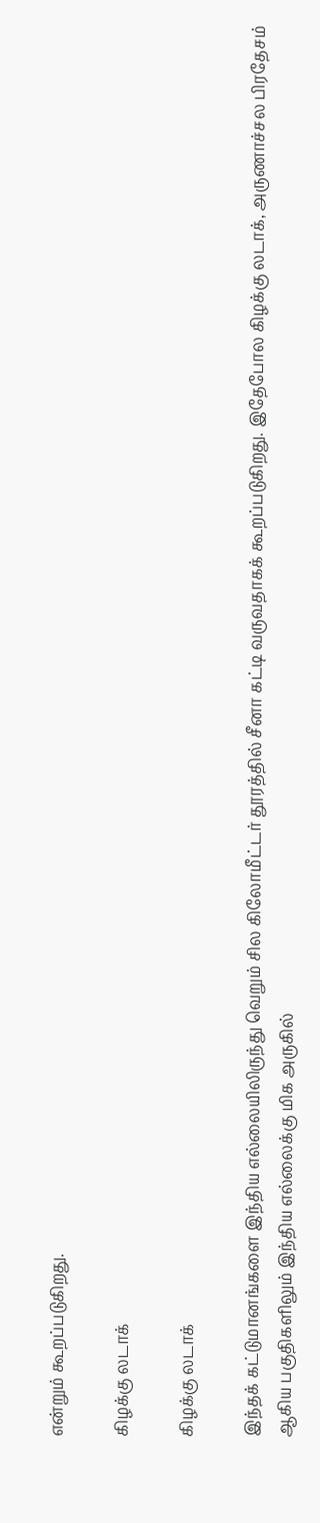என்றும் கூறப்படுகிறது.

கிழக்கு லடாக்

கிழக்கு லடாக்

இந்தக் கட்டுமானங்களை இந்திய எல்லையிலிருந்து வெறும் சில கிலோமீட்டர் தூரத்தில் சீனா கட்டி வருவதாகக் கூறப்படுகிறது. இதேபோல கிழக்கு லடாக், அருணாச்சல பிரதேசம் ஆகிய பகுதிகளிலும் இந்திய எல்லைக்கு மிக அருகில்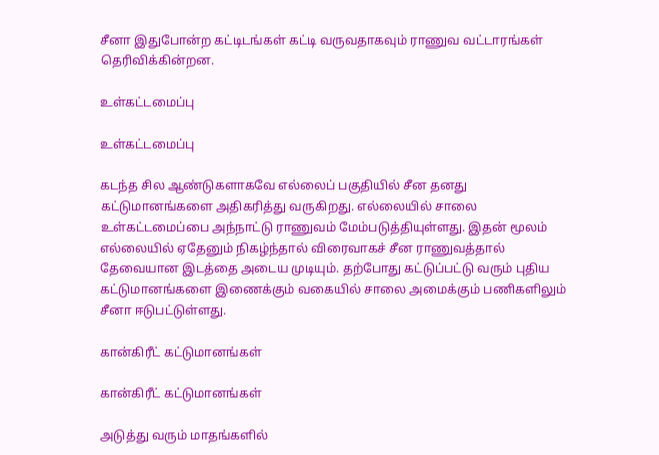சீனா இதுபோன்ற கட்டிடங்கள் கட்டி வருவதாகவும் ராணுவ வட்டாரங்கள் தெரிவிக்கின்றன.

உள்கட்டமைப்பு

உள்கட்டமைப்பு

கடந்த சில ஆண்டுகளாகவே எல்லைப் பகுதியில் சீன தனது கட்டுமானங்களை அதிகரித்து வருகிறது. எல்லையில் சாலை உள்கட்டமைப்பை அந்நாட்டு ராணுவம் மேம்படுத்தியுள்ளது. இதன் மூலம் எல்லையில் ஏதேனும் நிகழ்ந்தால் விரைவாகச் சீன ராணுவத்தால் தேவையான இடத்தை அடைய முடியும். தற்போது கட்டுப்பட்டு வரும் புதிய கட்டுமானங்களை இணைக்கும் வகையில் சாலை அமைக்கும் பணிகளிலும் சீனா ஈடுபட்டுள்ளது.

கான்கிரீட் கட்டுமானங்கள்

கான்கிரீட் கட்டுமானங்கள்

அடுத்து வரும் மாதங்களில்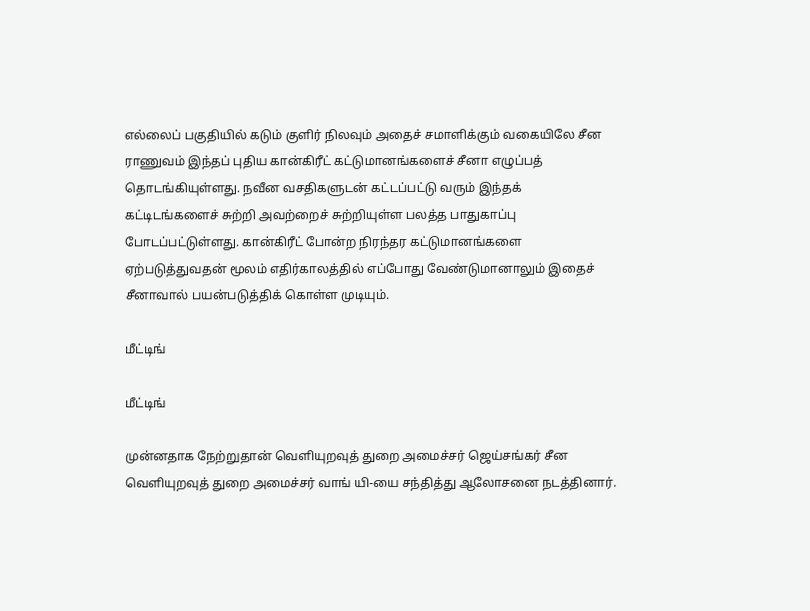எல்லைப் பகுதியில் கடும் குளிர் நிலவும் அதைச் சமாளிக்கும் வகையிலே சீன ராணுவம் இந்தப் புதிய கான்கிரீட் கட்டுமானங்களைச் சீனா எழுப்பத் தொடங்கியுள்ளது. நவீன வசதிகளுடன் கட்டப்பட்டு வரும் இந்தக் கட்டிடங்களைச் சுற்றி அவற்றைச் சுற்றியுள்ள பலத்த பாதுகாப்பு போடப்பட்டுள்ளது. கான்கிரீட் போன்ற நிரந்தர கட்டுமானங்களை ஏற்படுத்துவதன் மூலம் எதிர்காலத்தில் எப்போது வேண்டுமானாலும் இதைச் சீனாவால் பயன்படுத்திக் கொள்ள முடியும்.

மீட்டிங்

மீட்டிங்

முன்னதாக நேற்றுதான் வெளியுறவுத் துறை அமைச்சர் ஜெய்சங்கர் சீன வெளியுறவுத் துறை அமைச்சர் வாங் யி-யை சந்தித்து ஆலோசனை நடத்தினார்.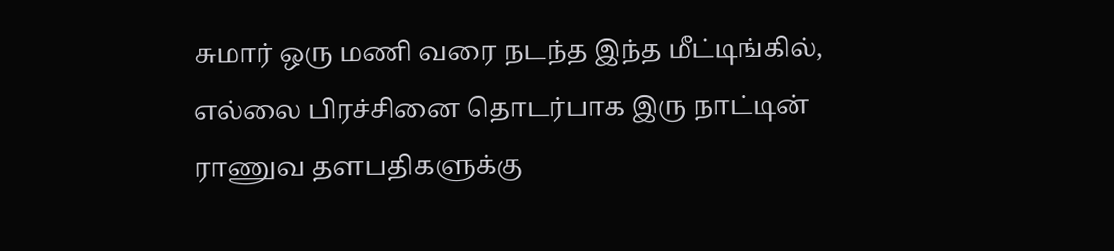சுமார் ஒரு மணி வரை நடந்த இந்த மீட்டிங்கில், எல்லை பிரச்சினை தொடர்பாக இரு நாட்டின் ராணுவ தளபதிகளுக்கு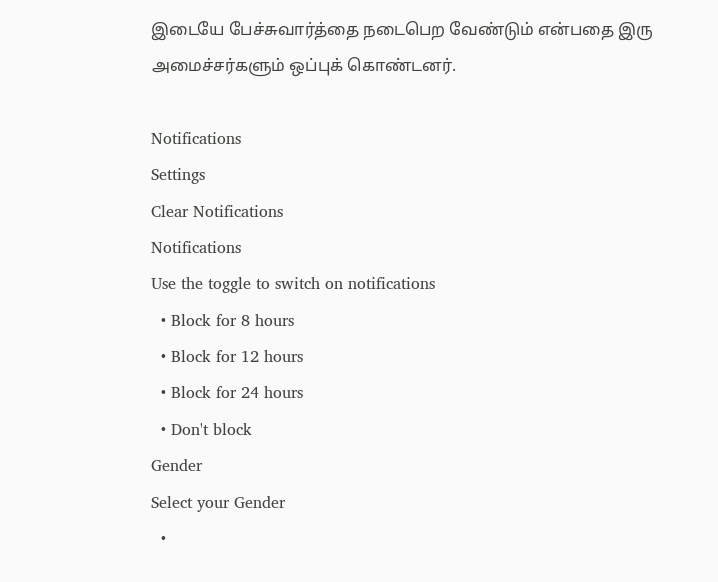இடையே பேச்சுவார்த்தை நடைபெற வேண்டும் என்பதை இரு அமைச்சர்களும் ஒப்புக் கொண்டனர்.

Notifications
Settings
Clear Notifications
Notifications
Use the toggle to switch on notifications
  • Block for 8 hours
  • Block for 12 hours
  • Block for 24 hours
  • Don't block
Gender
Select your Gender
  •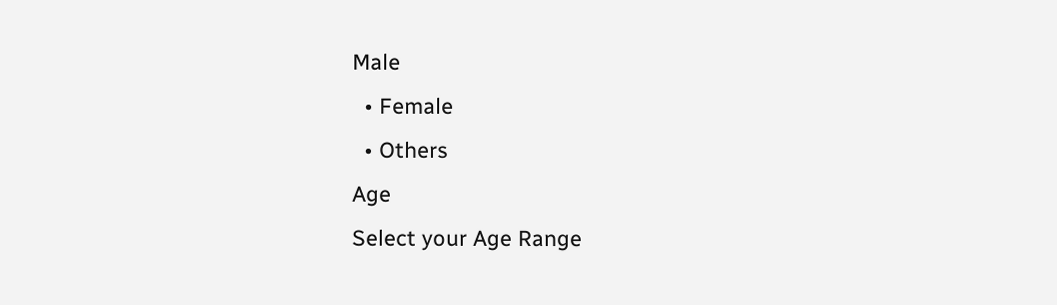Male
  • Female
  • Others
Age
Select your Age Range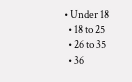• Under 18
  • 18 to 25
  • 26 to 35
  • 36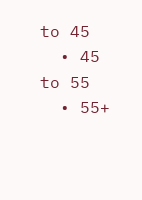to 45
  • 45 to 55
  • 55+